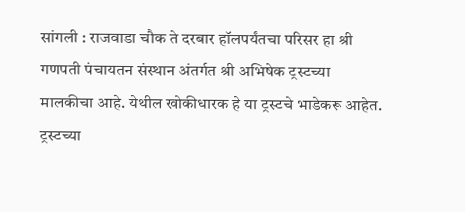सांगली : राजवाडा चौक ते दरबार हॉलपर्यंतचा परिसर हा श्री गणपती पंचायतन संस्थान अंतर्गत श्री अभिषेक ट्रस्टच्या मालकीचा आहे. येथील खोकीधारक हे या ट्रस्टचे भाडेकरू आहेत. ट्रस्टच्या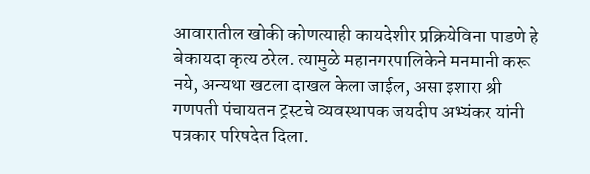आवारातील खोकी कोणत्याही कायदेशीर प्रक्रियेविना पाडणे हे बेकायदा कृत्य ठरेल. त्यामुळे महानगरपालिकेने मनमानी करू नये, अन्यथा खटला दाखल केला जाईल, असा इशारा श्री गणपती पंचायतन ट्रस्टचे व्यवस्थापक जयदीप अभ्यंकर यांनी पत्रकार परिषदेत दिला.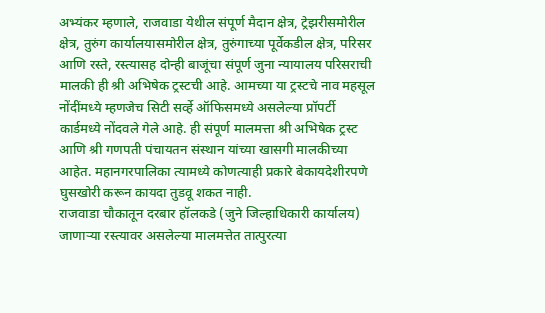अभ्यंकर म्हणाले, राजवाडा येथील संपूर्ण मैदान क्षेत्र, ट्रेझरीसमोरील क्षेत्र, तुरुंग कार्यालयासमोरील क्षेत्र, तुरुंगाच्या पूर्वेकडील क्षेत्र, परिसर आणि रस्ते, रस्त्यासह दोन्ही बाजूंचा संपूर्ण जुना न्यायालय परिसराची मालकी ही श्री अभिषेक ट्रस्टची आहे. आमच्या या ट्रस्टचे नाव महसूल नोंदींमध्ये म्हणजेच सिटी सर्व्हे ऑफिसमध्ये असलेल्या प्रॉपर्टी कार्डमध्ये नोंदवले गेले आहे. ही संपूर्ण मालमत्ता श्री अभिषेक ट्रस्ट आणि श्री गणपती पंचायतन संस्थान यांच्या खासगी मालकीच्या आहेत. महानगरपालिका त्यामध्ये कोणत्याही प्रकारे बेकायदेशीरपणे घुसखोरी करून कायदा तुडवू शकत नाही.
राजवाडा चौकातून दरबार हॉलकडे (जुने जिल्हाधिकारी कार्यालय) जाणाऱ्या रस्त्यावर असलेल्या मालमत्तेत तात्पुरत्या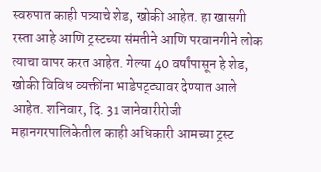स्वरुपात काही पत्र्याचे शेड, खोकी आहेत. हा खासगी रस्ता आहे आणि ट्रस्टच्या संमतीने आणि परवानगीने लोक त्याचा वापर करत आहेत. गेल्या 40 वर्षांपासून हे शेड, खोकी विविध व्यक्तींना भाडेपट्ट्यावर देण्यात आले आहेत. शनिवार, दि. 31 जानेवारीरोजी महानगरपालिकेतील काही अधिकारी आमच्या ट्रस्ट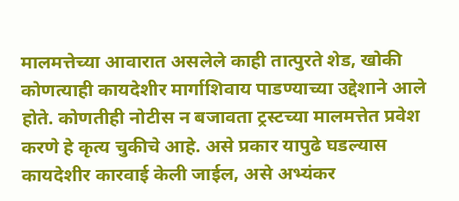मालमत्तेच्या आवारात असलेले काही तात्पुरते शेड, खोकी कोणत्याही कायदेशीर मार्गाशिवाय पाडण्याच्या उद्देशाने आले होते. कोणतीही नोटीस न बजावता ट्रस्टच्या मालमत्तेत प्रवेश करणे हे कृत्य चुकीचे आहे. असे प्रकार यापुढे घडल्यास कायदेशीर कारवाई केली जाईल, असे अभ्यंकर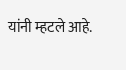यांनी म्हटले आहे.